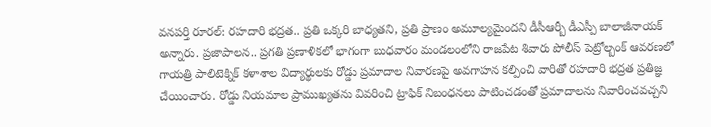వనపర్తి రూరల్: రహదారి భద్రత.. ప్రతి ఒక్కరి బాధ్యతని, ప్రతి ప్రాణం అమూల్యమైందని డీసీఆర్బీ డీఎస్పీ బాలాజీనాయక్ అన్నారు. ప్రజాపాలన.. ప్రగతి ప్రణాళికలో భాగంగా బుధవారం మండలంలోని రాజపేట శివారు పోలీస్ పెట్రోల్బంక్ ఆవరణలో గాయత్రి పాలిటెక్నిక్ కళాశాల విద్యార్థులకు రోడ్డు ప్రమాదాల నివారణపై అవగాహన కల్పించి వారితో రహదారి భద్రత ప్రతిజ్ఞ చేయించారు. రోడ్డు నియమాల ప్రాముఖ్యతను వివరించి ట్రాఫిక్ నిబంధనలు పాటించడంతో ప్రమాదాలను నివారించవచ్చని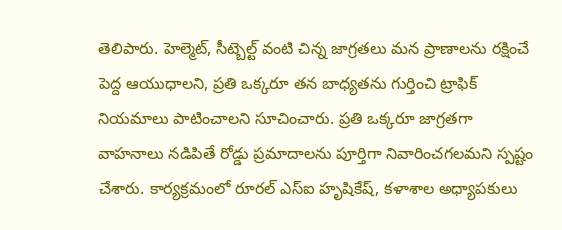తెలిపారు. హెల్మెట్, సీట్బెల్ట్ వంటి చిన్న జాగ్రతలు మన ప్రాణాలను రక్షించే పెద్ద ఆయుధాలని, ప్రతి ఒక్కరూ తన బాధ్యతను గుర్తించి ట్రాఫిక్ నియమాలు పాటించాలని సూచించారు. ప్రతి ఒక్కరూ జాగ్రతగా వాహనాలు నడిపితే రోడ్డు ప్రమాదాలను పూర్తిగా నివారించగలమని స్పష్టం చేశారు. కార్యక్రమంలో రూరల్ ఎస్ఐ హృషికేష్, కళాశాల అధ్యాపకులు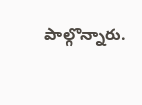పాల్గొన్నారు.